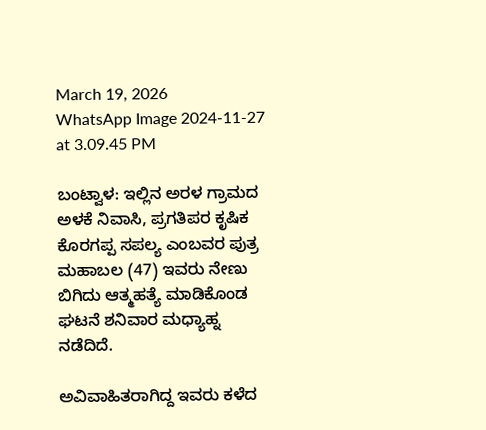March 19, 2026
WhatsApp Image 2024-11-27 at 3.09.45 PM

ಬಂಟ್ವಾಳ: ಇಲ್ಲಿನ ಅರಳ ಗ್ರಾಮದ ಅಳಕೆ ನಿವಾಸಿ, ಪ್ರಗತಿಪರ ಕೃಷಿಕ ಕೊರಗಪ್ಪ ಸಪಲ್ಯ ಎಂಬವರ ಪುತ್ರ ಮಹಾಬಲ (47) ಇವರು ನೇಣು ಬಿಗಿದು ಆತ್ಮಹತ್ಯೆ ಮಾಡಿಕೊಂಡ ಘಟನೆ ಶನಿವಾರ ಮಧ್ಯಾಹ್ನ ನಡೆದಿದೆ.

ಅವಿವಾಹಿತರಾಗಿದ್ದ ಇವರು ಕಳೆದ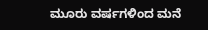ಮೂರು ವರ್ಷಗಳಿಂದ ಮನೆ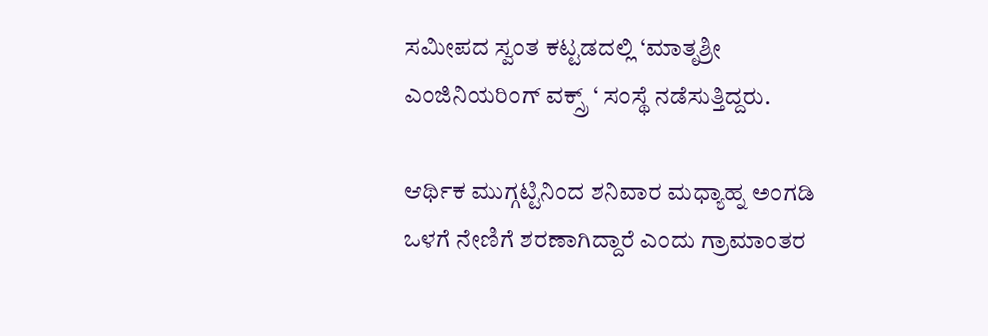ಸಮೀಪದ ಸ್ವಂತ ಕಟ್ಟಡದಲ್ಲಿ ‘ಮಾತೃಶ್ರೀ ಎಂಜಿನಿಯರಿಂಗ್ ವಕ್ಸ್ರ್ ‘ ಸಂಸ್ಥೆ ನಡೆಸುತ್ತಿದ್ದರು.

ಆರ್ಥಿಕ ಮುಗ್ಗಟ್ಟಿನಿಂದ ಶನಿವಾರ ಮಧ್ಯಾಹ್ನ ಅಂಗಡಿ ಒಳಗೆ ನೇಣಿಗೆ ಶರಣಾಗಿದ್ದಾರೆ ಎಂದು ಗ್ರಾಮಾಂತರ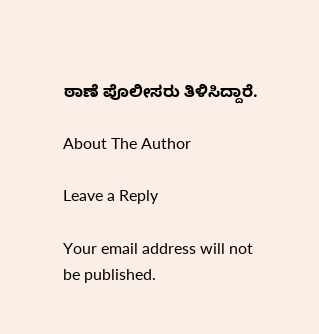ಠಾಣೆ ಪೊಲೀಸರು ತಿಳಿಸಿದ್ದಾರೆ.

About The Author

Leave a Reply

Your email address will not be published.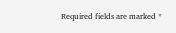Required fields are marked *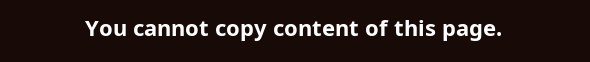You cannot copy content of this page.